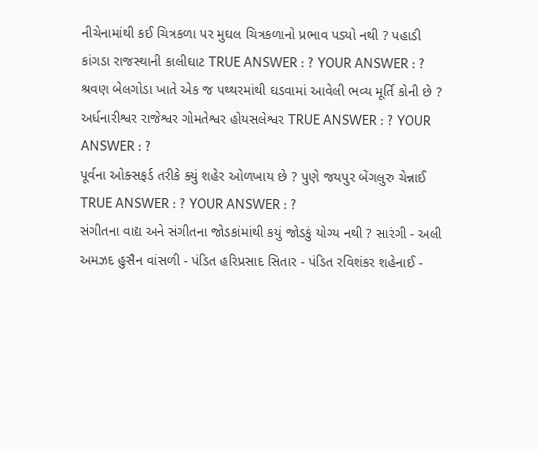નીચેનામાંથી કઈ ચિત્રકળા પર મુઘલ ચિત્રકળાનો પ્રભાવ પડ્યો નથી ? પહાડી કાંગડા રાજસ્થાની કાલીઘાટ TRUE ANSWER : ? YOUR ANSWER : ?
શ્રવણ બેલગોડા ખાતે એક જ પથ્થરમાંથી ઘડવામાં આવેલી ભવ્ય મૂર્તિ કોની છે ? અર્ધનારીશ્વર રાજેશ્વર ગોમતેશ્વર હોયસલેશ્વર TRUE ANSWER : ? YOUR ANSWER : ?
પૂર્વના ઓક્સફર્ડ તરીકે ક્યું શહેર ઓળખાય છે ? પુણે જયપુર બેંગલુરુ ચેન્નાઈ TRUE ANSWER : ? YOUR ANSWER : ?
સંગીતના વાદ્ય અને સંગીતના જોડકાંમાંથી કયું જોડકું યોગ્ય નથી ? સારંગી - અલી અમઝદ હુસૈન વાંસળી - પંડિત હરિપ્રસાદ સિતાર - પંડિત રવિશંકર શહેનાઈ -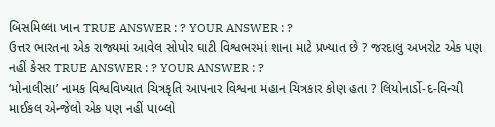બિસમિલ્લા ખાન TRUE ANSWER : ? YOUR ANSWER : ?
ઉત્તર ભારતના એક રાજ્યમાં આવેલ સોપોર ઘાટી વિશ્વભરમાં શાના માટે પ્રખ્યાત છે ? જરદાલુ અખરોટ એક પણ નહીં કેસર TRUE ANSWER : ? YOUR ANSWER : ?
‘મોનાલીસા’ નામક વિશ્વવિખ્યાત ચિત્રકૃતિ આપનાર વિશ્વના મહાન ચિત્રકાર કોણ હતા ? લિયોનાર્ડો-દ-વિન્ચી માઈકલ એન્જેલો એક પણ નહીં પાબ્લો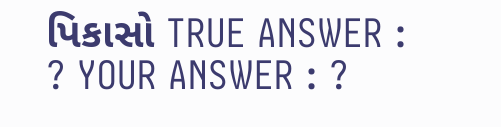પિકાસો TRUE ANSWER : ? YOUR ANSWER : ?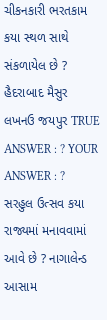ચીકનકારી ભરતકામ કયા સ્થળ સાથે સંકળાયેલ છે ? હૈદરાબાદ મૈસુર લખનઉ જયપુર TRUE ANSWER : ? YOUR ANSWER : ?
સરહુલ ઉત્સવ કયા રાજ્યમાં મનાવવામાં આવે છે ? નાગાલેન્ડ આસામ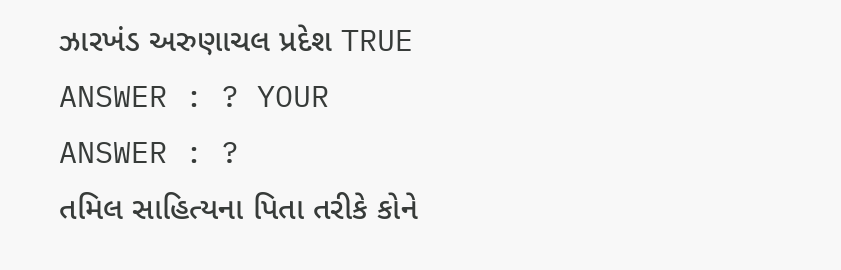ઝારખંડ અરુણાચલ પ્રદેશ TRUE ANSWER : ? YOUR ANSWER : ?
તમિલ સાહિત્યના પિતા તરીકે કોને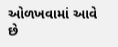ઓળખવામાં આવે છે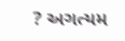? અગત્યમ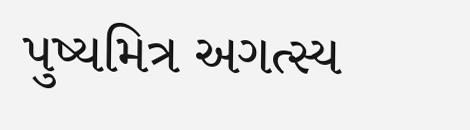પુષ્યમિત્ર અગત્સ્ય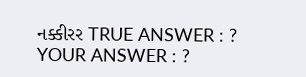નક્કીરર TRUE ANSWER : ? YOUR ANSWER : ?